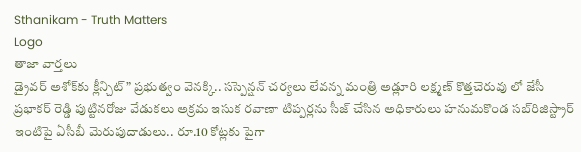Sthanikam - Truth Matters
Logo
తాజా వార్తలు
డ్రైవర్ అశోక్‌కు క్లీన్చిట్” ప్రభుత్వం వెనక్కి.. సస్పెన్షన్ చర్యలు లేవన్న మంత్రి అడ్లూరి లక్ష్మణ్ కొత్తచెరువు లో జేసీ ప్రభాకర్ రెడ్డి పుట్టినరోజు వేడుకలు అక్రమ ఇసుక రవాణా టిప్పర్లను సీజ్ చేసిన అధికారులు హనుమకొండ సబ్‌రిజిస్ట్రార్ ఇంటిపై ఏసీబీ మెరుపుదాడులు.. రూ.10 కోట్లకు పైగా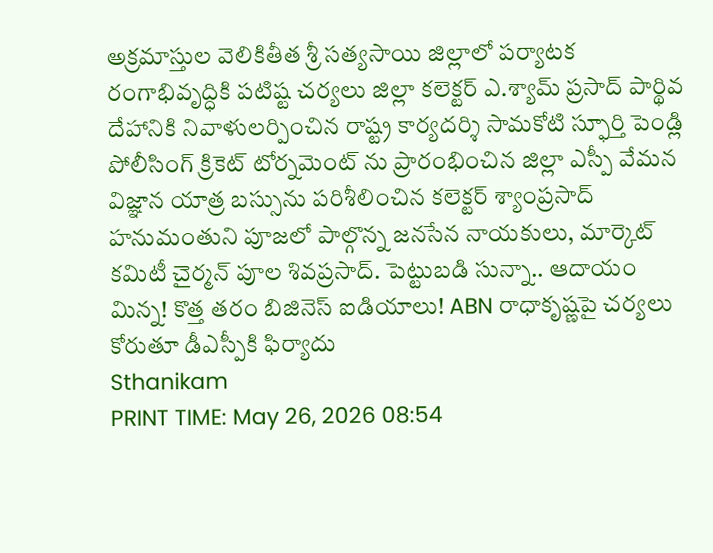అక్రమాస్తుల వెలికితీత శ్రీ సత్యసాయి జిల్లాలో పర్యాటక రంగాభివృద్ధికి పటిష్ట చర్యలు జిల్లా కలెక్టర్ ఎ.శ్యామ్ ప్రసాద్ పార్థివ దేహానికి నివాళులర్పించిన రాష్ట్ర కార్యదర్శి సామకోటి స్ఫూర్తి పెండ్లి పోలీసింగ్ క్రికెట్ టోర్నమెంట్ ను ప్రారంభించిన జిల్లా ఎస్పీ వేమన విజ్ఞాన యాత్ర బస్సును పరిశీలించిన కలెక్టర్ శ్యాంప్రసాద్ హనుమంతుని పూజలో పాల్గొన్న జనసేన నాయకులు, మార్కెట్ కమిటీ చైర్మన్ పూల శివప్రసాద్. పెట్టుబడి సున్నా.. ఆదాయం మిన్న! కొత్త తరం బిజినెస్ ఐడియాలు! ABN రాధాకృష్ణపై చర్యలు కోరుతూ డీఎస్పీకి ఫిర్యాదు
Sthanikam
PRINT TIME: May 26, 2026 08:54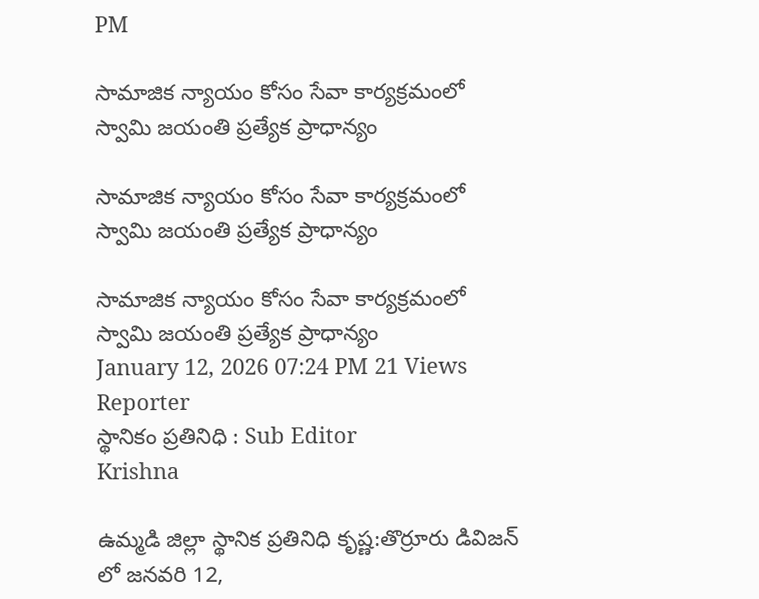PM

సామాజిక న్యాయం కోసం సేవా కార్యక్రమంలో స్వామి జయంతి ప్రత్యేక ప్రాధాన్యం

సామాజిక న్యాయం కోసం సేవా కార్యక్రమంలో స్వామి జయంతి ప్రత్యేక ప్రాధాన్యం

సామాజిక న్యాయం కోసం సేవా కార్యక్రమంలో స్వామి జయంతి ప్రత్యేక ప్రాధాన్యం
January 12, 2026 07:24 PM 21 Views
Reporter
స్థానికం ప్రతినిధి : Sub Editor
Krishna

ఉమ్మడి జిల్లా స్థానిక ప్రతినిధి కృష్ణ:తొర్రూరు డివిజన్ లో జనవరి 12,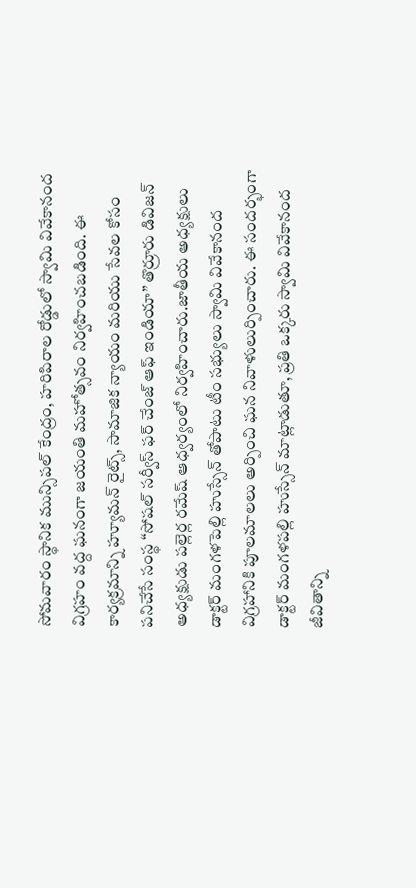సోమవారం స్థానిక మున్సిపల్ కేంద్రం, హరిపిరాల రోడ్డులో స్వామి వివేకానంద విగ్రహం వద్ద ఘనంగా జయంతి మహోత్సవం నిర్వహించబడింది. ఈ కార్యక్రమాన్ని హ్యూమన్ రైట్స్, సామాజిక న్యాయం మరియు సేవల కోసం పనిచేసే సంస్థ “సోషల్ సర్వీస్ ఫర్ చేంజ్ ఆఫ్ ఇండియా” తొర్రూరు డివిజన్ అధ్యక్షుడు పల్లెర్ల రమేష్ ఆధ్వర్యంలో నిర్వహించారు.జాతీయ అధ్యక్షులు డాక్టర్ మంగళపెల్లి హుస్సేన్ తోపాటు టీం సభ్యులు స్వామి వివేకానంద విగ్రహానికి పూలమాలలు అర్పించి ఘన నివాళులుర్పించారు. ఈ సందర్భంగా డాక్టర్ మంగళపల్లి హుస్సేన్ మాట్లాడుతూ, ప్రతి ఒక్కరు స్వామి వివేకానంద జీవితాన్ని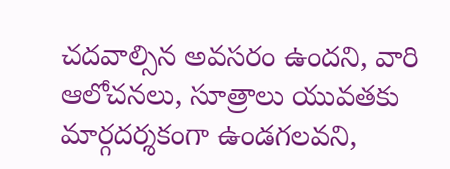చదవాల్సిన అవసరం ఉందని, వారి ఆలోచనలు, సూత్రాలు యువతకు మార్గదర్శకంగా ఉండగలవని,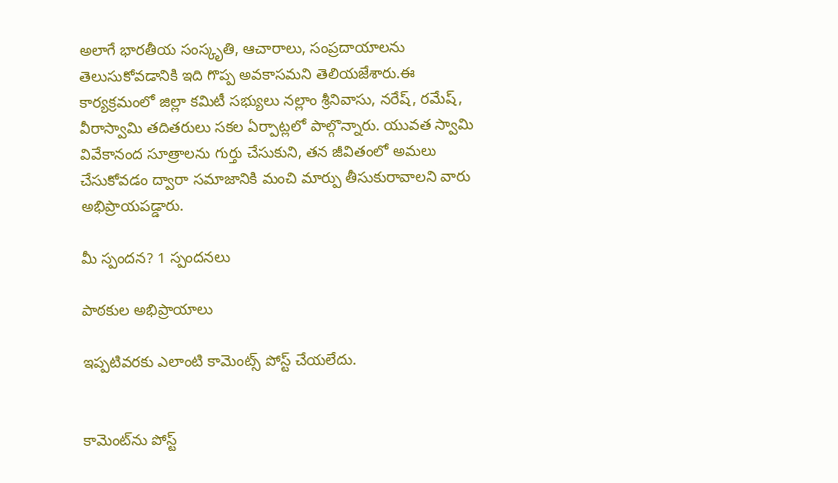అలాగే భారతీయ సంస్కృతి, ఆచారాలు, సంప్రదాయాలను తెలుసుకోవడానికి ఇది గొప్ప అవకాసమని తెలియజేశారు.ఈ కార్యక్రమంలో జిల్లా కమిటీ సభ్యులు నల్లాం శ్రీనివాసు, నరేష్, రమేష్, వీరాస్వామి తదితరులు సకల ఏర్పాట్లలో పాల్గొన్నారు. యువత స్వామి వివేకానంద సూత్రాలను గుర్తు చేసుకుని, తన జీవితంలో అమలు చేసుకోవడం ద్వారా సమాజానికి మంచి మార్పు తీసుకురావాలని వారు అభిప్రాయపడ్డారు.

మీ స్పందన? 1 స్పందనలు

పాఠకుల అభిప్రాయాలు

ఇప్పటివరకు ఎలాంటి కామెంట్స్ పోస్ట్ చేయలేదు.


కామెంట్‌ను పోస్ట్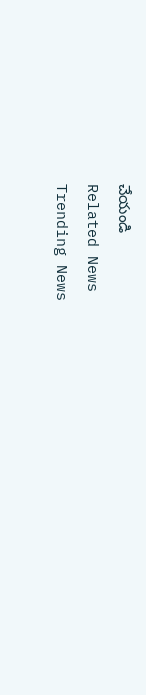చేయండి
Related News
Trending News